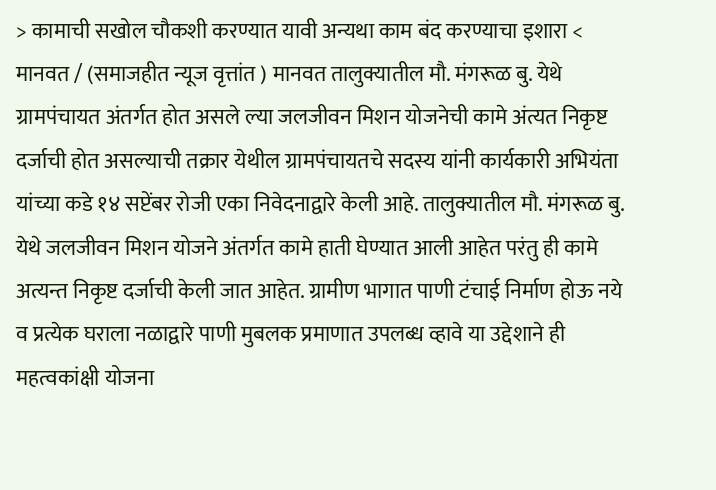> कामाची सखोल चौकशी करण्यात यावी अन्यथा काम बंद करण्याचा इशारा <
मानवत / (समाजहीत न्यूज वृत्तांत ) मानवत तालुक्यातील मौ. मंगरूळ बु. येथे ग्रामपंचायत अंतर्गत होत असले ल्या जलजीवन मिशन योजनेची कामे अंत्यत निकृष्ट दर्जाची होत असल्याची तक्रार येथील ग्रामपंचायतचे सदस्य यांनी कार्यकारी अभियंता यांच्या कडे १४ सप्टेंबर रोजी एका निवेदनाद्वारे केली आहे. तालुक्यातील मौ. मंगरूळ बु. येथे जलजीवन मिशन योजने अंतर्गत कामे हाती घेण्यात आली आहेत परंतु ही कामे अत्यन्त निकृष्ट दर्जाची केली जात आहेत. ग्रामीण भागात पाणी टंचाई निर्माण होऊ नये व प्रत्येक घराला नळाद्वारे पाणी मुबलक प्रमाणात उपलब्ध व्हावे या उद्देशाने ही महत्वकांक्षी योजना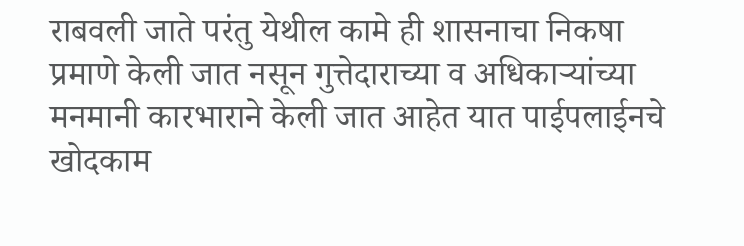राबवली जाते परंतु येथील कामे ही शासनाचा निकषा प्रमाणे केली जात नसून गुत्तेदाराच्या व अधिकाऱ्यांच्या मनमानी कारभाराने केली जात आहेत यात पाईपलाईनचे खोदकाम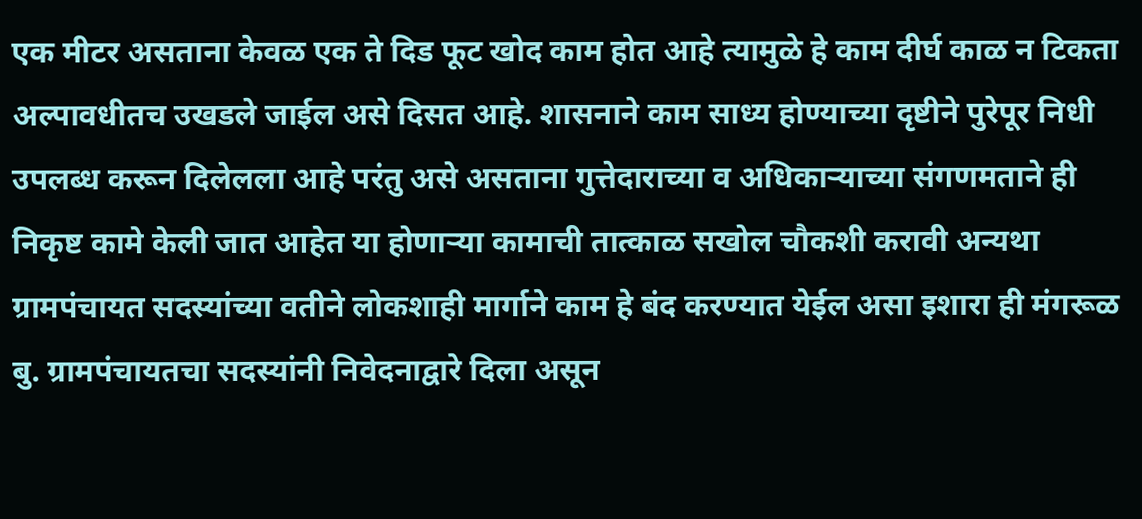एक मीटर असताना केवळ एक ते दिड फूट खोद काम होत आहे त्यामुळे हे काम दीर्घ काळ न टिकता अल्पावधीतच उखडले जाईल असे दिसत आहे. शासनाने काम साध्य होण्याच्या दृष्टीने पुरेपूर निधी उपलब्ध करून दिलेलला आहे परंतु असे असताना गुत्तेदाराच्या व अधिकाऱ्याच्या संगणमताने ही निकृष्ट कामे केली जात आहेत या होणाऱ्या कामाची तात्काळ सखोल चौकशी करावी अन्यथा ग्रामपंचायत सदस्यांच्या वतीने लोकशाही मार्गाने काम हे बंद करण्यात येईल असा इशारा ही मंगरूळ बु. ग्रामपंचायतचा सदस्यांनी निवेदनाद्वारे दिला असून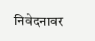निवेदनावर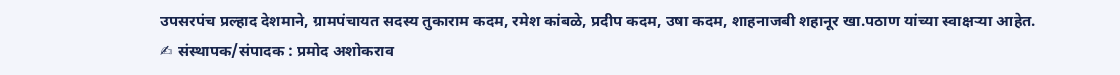उपसरपंच प्रल्हाद देशमाने, ग्रामपंचायत सदस्य तुकाराम कदम, रमेश कांबळे, प्रदीप कदम, उषा कदम, शाहनाजबी शहानूर खा.पठाण यांच्या स्वाक्षऱ्या आहेत.
✍ संस्थापक/संपादक : प्रमोद अशोकराव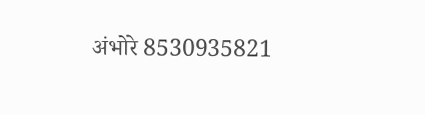अंभोरे 8530935821